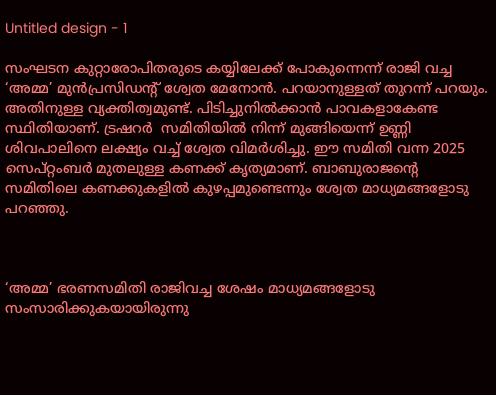Untitled design - 1

സംഘടന കുറ്റാരോപിതരുടെ കയ്യിലേക്ക് പോകുന്നെന്ന് രാജി വച്ച ‘അമ്മ’ മുന്‍പ്രസിഡന്റ് ശ്വേത മേനോന്‍. പറയാനുള്ളത് തുറന്ന് പറയും. അതിനുള്ള വ്യക്തിത്വമുണ്ട്. പിടിച്ചുനില്‍ക്കാന്‍ പാവകളാകേണ്ട സ്ഥിതിയാണ്. ട്രഷറര്‍  സമിതിയില്‍ നിന്ന് മുങ്ങിയെന്ന് ഉണ്ണി ശിവപാലിനെ ലക്ഷ്യം വച്ച് ശ്വേത വിമര്‍ശിച്ചു. ഈ സമിതി വന്ന 2025 സെപ്റ്റംബര്‍ മുതലുള്ള കണക്ക് കൃത്യമാണ്. ബാബുരാജന്റെ സമിതിലെ കണക്കുകളില്‍ കുഴപ്പമുണ്ടെന്നും ശ്വേത മാധ്യമങ്ങളോടു പറഞ്ഞു.



‘അമ്മ’ ഭരണസമിതി രാജിവച്ച ശേഷം മാധ്യമങ്ങളോടു സംസാരിക്കുകയായിരുന്നു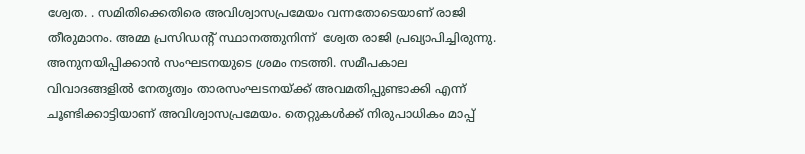ശ്വേത. . സമിതിക്കെതിരെ അവിശ്വാസപ്രമേയം വന്നതോടെയാണ് രാജി തീരുമാനം. അമ്മ പ്രസിഡന്റ് സ്ഥാനത്തുനിന്ന്  ശ്വേത രാജി പ്രഖ്യാപിച്ചിരുന്നു. അനുനയിപ്പിക്കാന്‍ സംഘടനയുടെ ശ്രമം നടത്തി. സമീപകാല വിവാദങ്ങളിൽ നേതൃത്വം താരസംഘടനയ്ക്ക് അവമതിപ്പുണ്ടാക്കി എന്ന് ചൂണ്ടിക്കാട്ടിയാണ് അവിശ്വാസപ്രമേയം. തെറ്റുകള്‍ക്ക് നിരുപാധികം മാപ്പ്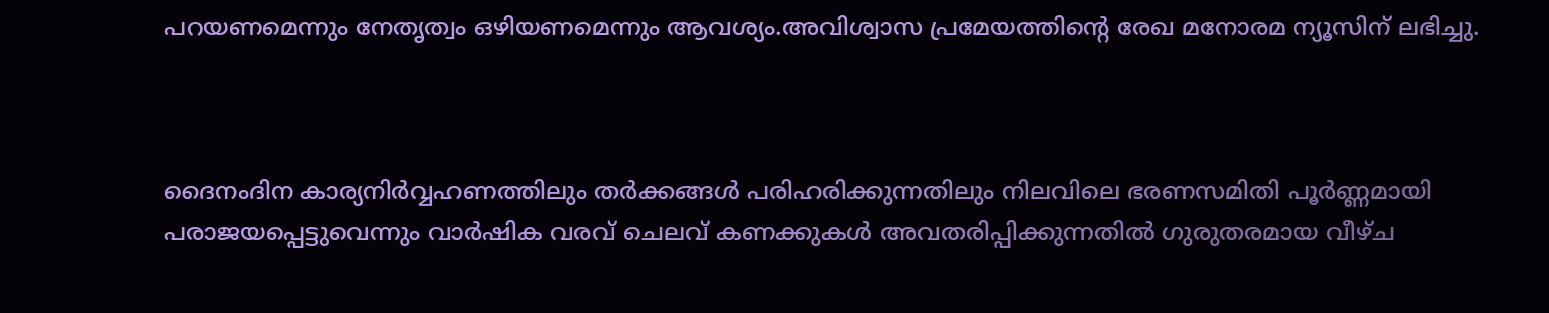പറയണമെന്നും നേതൃത്വം ഒഴിയണമെന്നും ആവശ്യം.അവിശ്വാസ പ്രമേയത്തിന്റെ രേഖ മനോരമ ന്യൂസിന് ലഭിച്ചു.



ദൈനംദിന കാര്യനിർവ്വഹണത്തിലും തർക്കങ്ങൾ പരിഹരിക്കുന്നതിലും നിലവിലെ ഭരണസമിതി പൂർണ്ണമായി പരാജയപ്പെട്ടുവെന്നും വാർഷിക വരവ് ചെലവ് കണക്കുകൾ അവതരിപ്പിക്കുന്നതിൽ ഗുരുതരമായ വീഴ്ച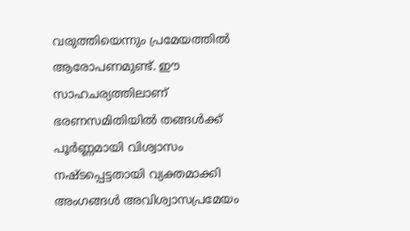വരുത്തിയെന്നും പ്രമേയത്തിൽ ആരോപണമുണ്ട്. ഈ സാഹചര്യത്തിലാണ് ഭരണസമിതിയിൽ തങ്ങൾക്ക് പൂർണ്ണമായി വിശ്വാസം നഷ്ടപ്പെട്ടതായി വ്യക്തമാക്കി അംഗങ്ങൾ അവിശ്വാസപ്രമേയം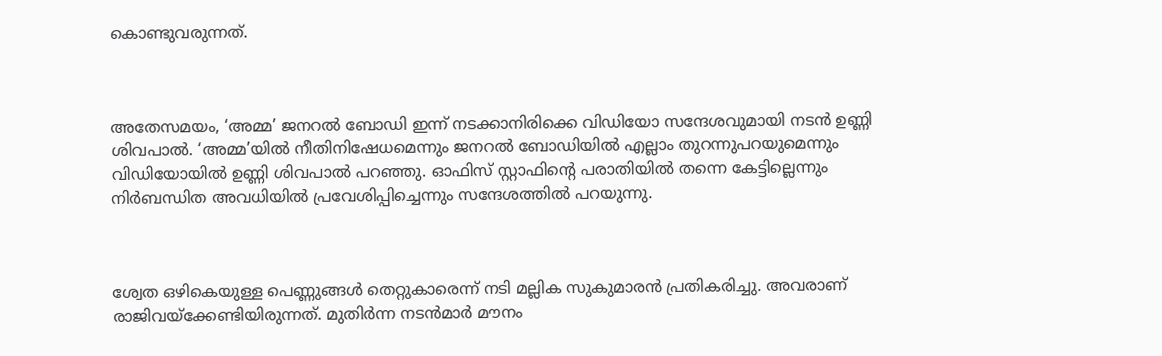കൊണ്ടുവരുന്നത്.



അതേസമയം, ‘അമ്മ’ ജനറല്‍ ബോഡി ഇന്ന് നടക്കാനിരിക്കെ വിഡിയോ സന്ദേശവുമായി നടന്‍ ഉണ്ണി ശിവപാല്‍. ‘അമ്മ’യില്‍ നീതിനിഷേധമെന്നും ജനറല്‍ ബോഡിയില്‍ എല്ലാം തുറന്നുപറയുമെന്നും വിഡിയോയില്‍ ഉണ്ണി ശിവപാല്‍ പറഞ്ഞു. ഓഫിസ് സ്റ്റാഫിന്റെ പരാതിയില്‍ തന്നെ കേട്ടില്ലെന്നും നിര്‍ബന്ധിത അവധിയില്‍ പ്രവേശിപ്പിച്ചെന്നും സന്ദേശത്തില്‍ പറയുന്നു.



ശ്വേത ഒഴികെയുള്ള പെണ്ണുങ്ങള്‍ തെറ്റുകാരെന്ന് നടി മല്ലിക സുകുമാരന്‍ പ്രതികരിച്ചു. അവരാണ് രാജിവയ്ക്കേണ്ടിയിരുന്നത്. മുതിര്‍ന്ന നടന്‍മാര്‍ മൗനം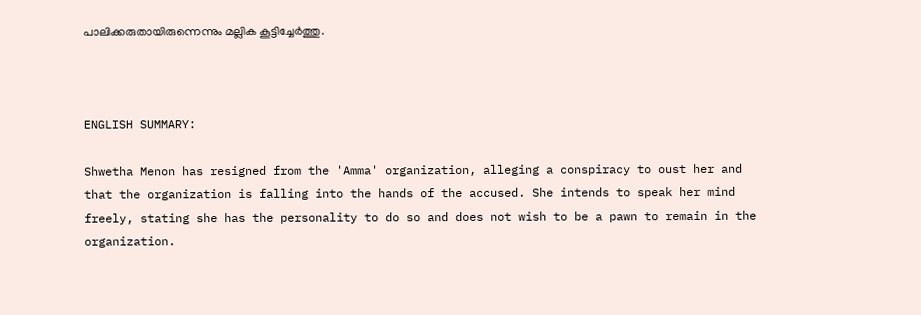പാലിക്കരുതായിരുന്നെന്നും മല്ലിക കൂട്ടിച്ചേര്‍ത്തു.



ENGLISH SUMMARY:

Shwetha Menon has resigned from the 'Amma' organization, alleging a conspiracy to oust her and that the organization is falling into the hands of the accused. She intends to speak her mind freely, stating she has the personality to do so and does not wish to be a pawn to remain in the organization.